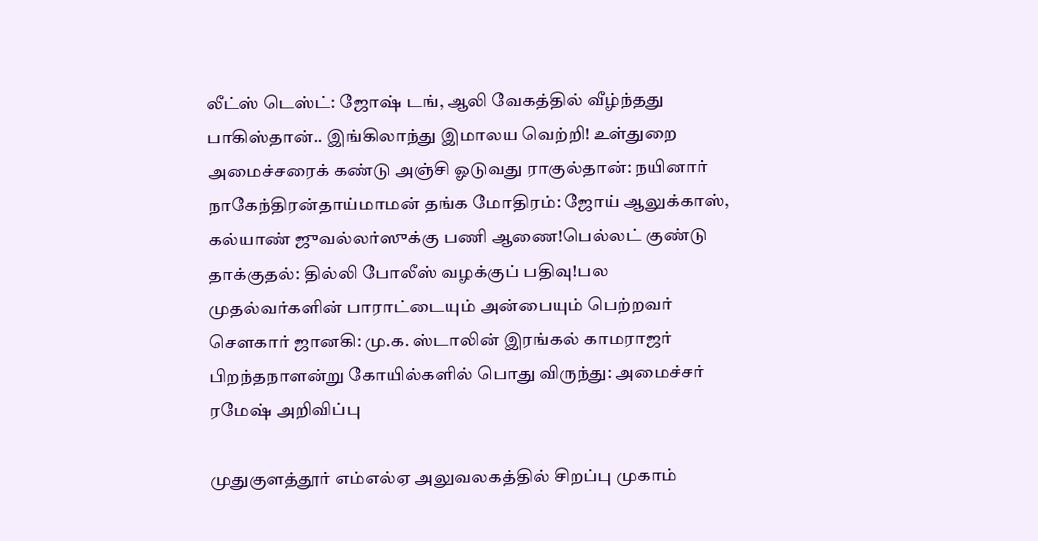லீட்ஸ் டெஸ்ட்: ஜோஷ் டங், ஆலி வேகத்தில் வீழ்ந்தது பாகிஸ்தான்.. இங்கிலாந்து இமாலய வெற்றி! உள்துறை அமைச்சரைக் கண்டு அஞ்சி ஓடுவது ராகுல்தான்: நயினார் நாகேந்திரன்தாய்மாமன் தங்க மோதிரம்: ஜோய் ஆலுக்காஸ், கல்யாண் ஜுவல்லர்ஸுக்கு பணி ஆணை!பெல்லட் குண்டு தாக்குதல்: தில்லி போலீஸ் வழக்குப் பதிவு!பல முதல்வர்களின் பாராட்டையும் அன்பையும் பெற்றவர் சௌகார் ஜானகி: மு.க. ஸ்டாலின் இரங்கல் காமராஜர் பிறந்தநாளன்று கோயில்களில் பொது விருந்து: அமைச்சர் ரமேஷ் அறிவிப்பு

முதுகுளத்தூர் எம்எல்ஏ அலுவலகத்தில் சிறப்பு முகாம்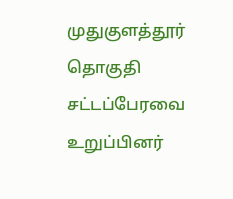முதுகுளத்தூர் தொகுதி சட்டப்பேரவை உறுப்பினர்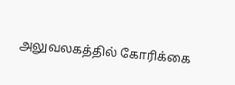அலுவலகத்தில் கோரிக்கை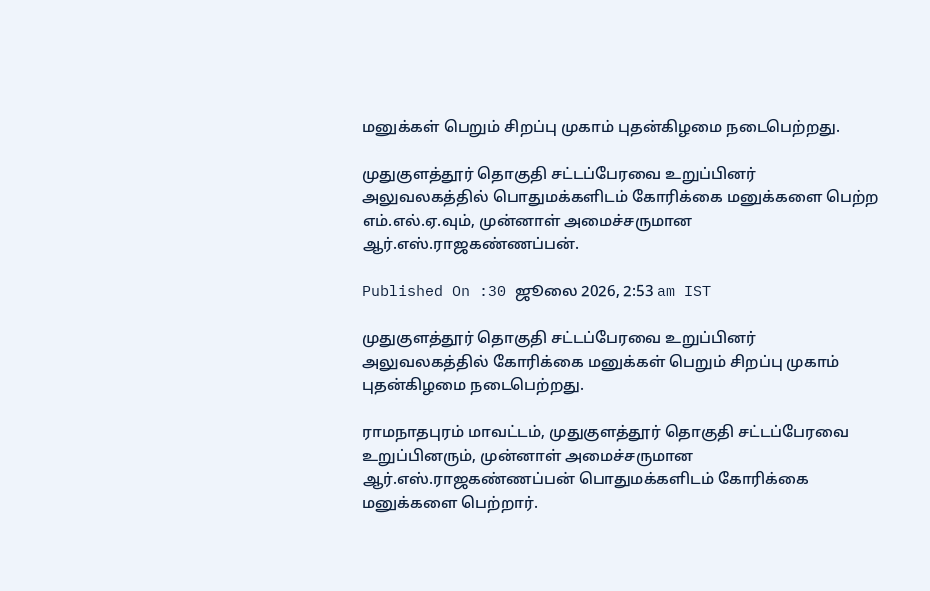மனுக்கள் பெறும் சிறப்பு முகாம் புதன்கிழமை நடைபெற்றது.

முதுகுளத்தூர் தொகுதி சட்டப்பேரவை உறுப்பினர் அலுவலகத்தில் பொதுமக்களிடம் கோரிக்கை மனுக்களை பெற்ற எம்.எல்.ஏ.வும், முன்னாள் அமைச்சருமான ஆர்.எஸ்.ராஜகண்ணப்பன்.

Published On :30 ஜூலை 2026, 2:53 am IST

முதுகுளத்தூர் தொகுதி சட்டப்பேரவை உறுப்பினர் அலுவலகத்தில் கோரிக்கை மனுக்கள் பெறும் சிறப்பு முகாம் புதன்கிழமை நடைபெற்றது.

ராமநாதபுரம் மாவட்டம், முதுகுளத்தூர் தொகுதி சட்டப்பேரவை உறுப்பினரும், முன்னாள் அமைச்சருமான ஆர்.எஸ்.ராஜகண்ணப்பன் பொதுமக்களிடம் கோரிக்கை மனுக்களை பெற்றார்.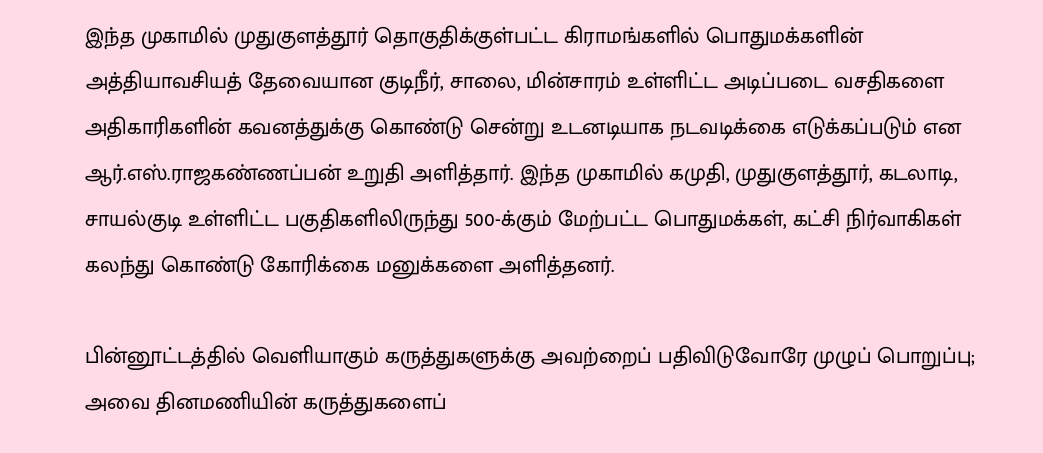இந்த முகாமில் முதுகுளத்தூர் தொகுதிக்குள்பட்ட கிராமங்களில் பொதுமக்களின் அத்தியாவசியத் தேவையான குடிநீர், சாலை, மின்சாரம் உள்ளிட்ட அடிப்படை வசதிகளை அதிகாரிகளின் கவனத்துக்கு கொண்டு சென்று உடனடியாக நடவடிக்கை எடுக்கப்படும் என ஆர்.எஸ்.ராஜகண்ணப்பன் உறுதி அளித்தார். இந்த முகாமில் கமுதி, முதுகுளத்தூர், கடலாடி, சாயல்குடி உள்ளிட்ட பகுதிகளிலிருந்து 500-க்கும் மேற்பட்ட பொதுமக்கள், கட்சி நிர்வாகிகள் கலந்து கொண்டு கோரிக்கை மனுக்களை அளித்தனர்.

பின்னூட்டத்தில் வெளியாகும் கருத்துகளுக்கு அவற்றைப் பதிவிடுவோரே முழுப் பொறுப்பு; அவை தினமணியின் கருத்துகளைப்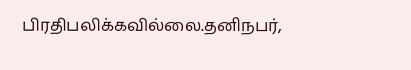பிரதிபலிக்கவில்லை.தனிநபர்,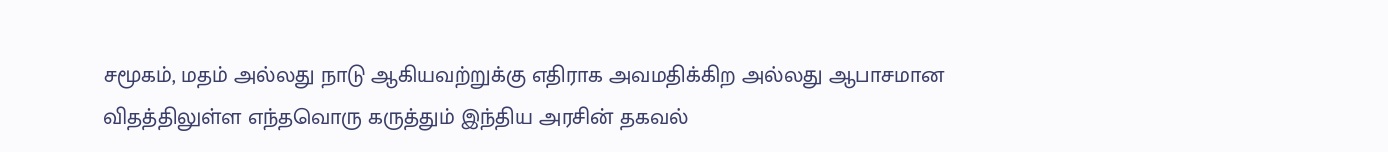சமூகம், மதம் அல்லது நாடு ஆகியவற்றுக்கு எதிராக அவமதிக்கிற அல்லது ஆபாசமான விதத்திலுள்ள எந்தவொரு கருத்தும் இந்திய அரசின் தகவல்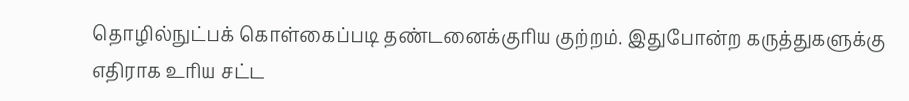தொழில்நுட்பக் கொள்கைப்படி தண்டனைக்குரிய குற்றம். இதுபோன்ற கருத்துகளுக்கு எதிராக உரிய சட்ட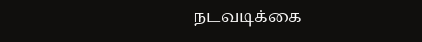நடவடிக்கை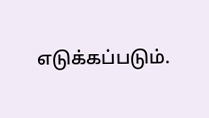எடுக்கப்படும்.